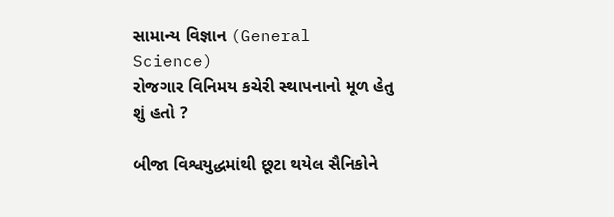સામાન્ય વિજ્ઞાન (General Science)
રોજગાર વિનિમય કચેરી સ્થાપનાનો મૂળ હેતુ શું હતો ?

બીજા વિશ્વયુદ્ધમાંથી છૂટા થયેલ સૈનિકોને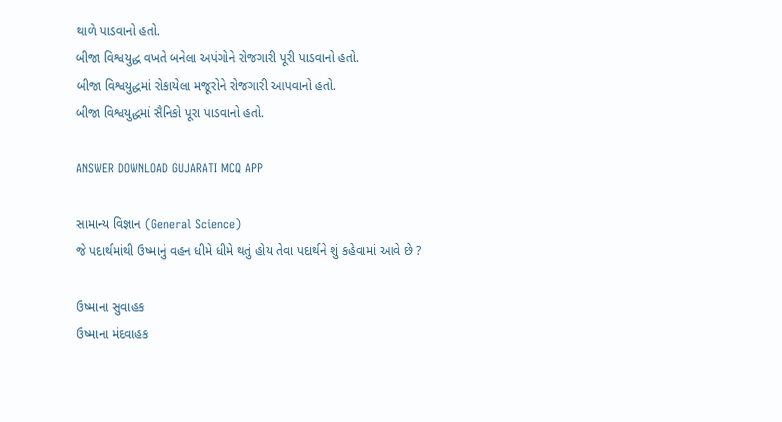થાળે પાડવાનો હતો.
બીજા વિશ્વયુદ્ધ વખતે બનેલા અપંગોને રોજગારી પૂરી પાડવાનો હતો.
બીજા વિશ્વયુદ્ધમાં રોકાયેલા મજૂરોને રોજગારી આપવાનો હતો.
બીજા વિશ્વયુદ્ધમાં સૈનિકો પૂરા પાડવાનો હતો.

ANSWER DOWNLOAD GUJARATI MCQ APP

સામાન્ય વિજ્ઞાન (General Science)
જે પદાર્થમાંથી ઉષ્માનું વહન ધીમે ધીમે થતું હોય તેવા પદાર્થને શું કહેવામાં આવે છે ?

ઉષ્માના સુવાહક
ઉષ્માના મંદવાહક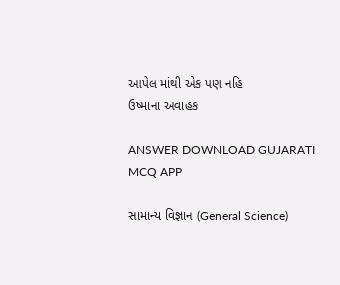આપેલ માંથી એક પણ નહિ
ઉષ્માના અવાહક

ANSWER DOWNLOAD GUJARATI MCQ APP

સામાન્ય વિજ્ઞાન (General Science)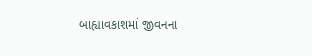બાહ્યાવકાશમાં જીવનના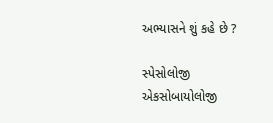અભ્યાસને શું કહે છે ?

સ્પેસોલોજી
એકસોબાયોલોજી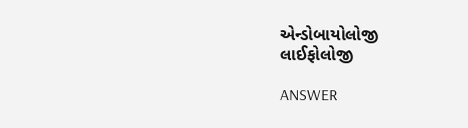એન્ડોબાયોલોજી
લાઈફોલોજી

ANSWER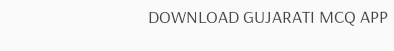DOWNLOAD GUJARATI MCQ APP